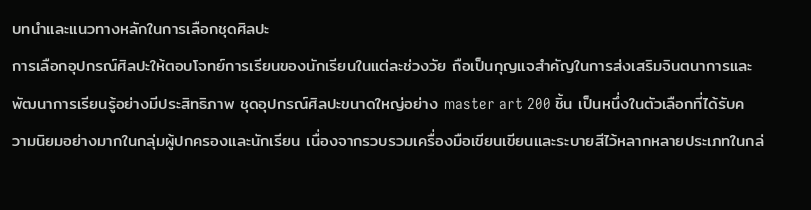บทนำและแนวทางหลักในการเลือกชุดศิลปะ
การเลือกอุปกรณ์ศิลปะให้ตอบโจทย์การเรียนของนักเรียนในแต่ละช่วงวัย ถือเป็นกุญแจสำคัญในการส่งเสริมจินตนาการและพัฒนาการเรียนรู้อย่างมีประสิทธิภาพ ชุดอุปกรณ์ศิลปะขนาดใหญ่อย่าง master art 200 ชิ้น เป็นหนึ่งในตัวเลือกที่ได้รับความนิยมอย่างมากในกลุ่มผู้ปกครองและนักเรียน เนื่องจากรวบรวมเครื่องมือเขียนเขียนและระบายสีไว้หลากหลายประเภทในกล่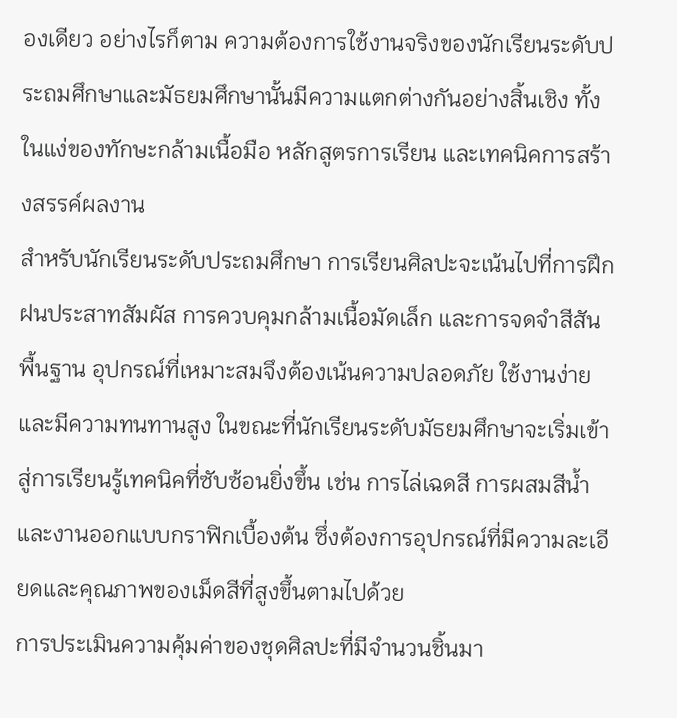องเดียว อย่างไรก็ตาม ความต้องการใช้งานจริงของนักเรียนระดับประถมศึกษาและมัธยมศึกษานั้นมีความแตกต่างกันอย่างสิ้นเชิง ทั้งในแง่ของทักษะกล้ามเนื้อมือ หลักสูตรการเรียน และเทคนิคการสร้างสรรค์ผลงาน
สำหรับนักเรียนระดับประถมศึกษา การเรียนศิลปะจะเน้นไปที่การฝึกฝนประสาทสัมผัส การควบคุมกล้ามเนื้อมัดเล็ก และการจดจำสีสันพื้นฐาน อุปกรณ์ที่เหมาะสมจึงต้องเน้นความปลอดภัย ใช้งานง่าย และมีความทนทานสูง ในขณะที่นักเรียนระดับมัธยมศึกษาจะเริ่มเข้าสู่การเรียนรู้เทคนิคที่ซับซ้อนยิ่งขึ้น เช่น การไล่เฉดสี การผสมสีน้ำ และงานออกแบบกราฟิกเบื้องต้น ซึ่งต้องการอุปกรณ์ที่มีความละเอียดและคุณภาพของเม็ดสีที่สูงขึ้นตามไปด้วย
การประเมินความคุ้มค่าของชุดศิลปะที่มีจำนวนชิ้นมา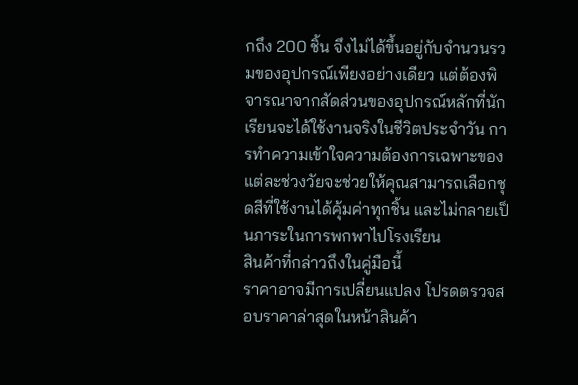กถึง 200 ชิ้น จึงไม่ได้ขึ้นอยู่กับจำนวนรวมของอุปกรณ์เพียงอย่างเดียว แต่ต้องพิจารณาจากสัดส่วนของอุปกรณ์หลักที่นักเรียนจะได้ใช้งานจริงในชีวิตประจำวัน การทำความเข้าใจความต้องการเฉพาะของแต่ละช่วงวัยจะช่วยให้คุณสามารถเลือกชุดสีที่ใช้งานได้คุ้มค่าทุกชิ้น และไม่กลายเป็นภาระในการพกพาไปโรงเรียน
สินค้าที่กล่าวถึงในคู่มือนี้
ราคาอาจมีการเปลี่ยนแปลง โปรดตรวจสอบราคาล่าสุดในหน้าสินค้า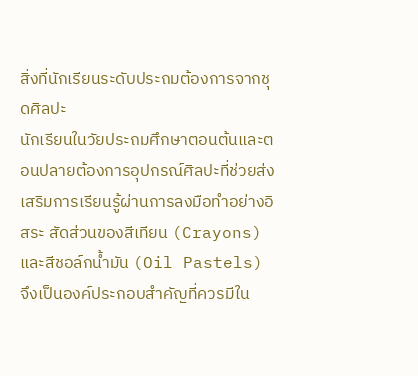สิ่งที่นักเรียนระดับประถมต้องการจากชุดศิลปะ
นักเรียนในวัยประถมศึกษาตอนต้นและตอนปลายต้องการอุปกรณ์ศิลปะที่ช่วยส่งเสริมการเรียนรู้ผ่านการลงมือทำอย่างอิสระ สัดส่วนของสีเทียน (Crayons) และสีชอล์กน้ำมัน (Oil Pastels) จึงเป็นองค์ประกอบสำคัญที่ควรมีใน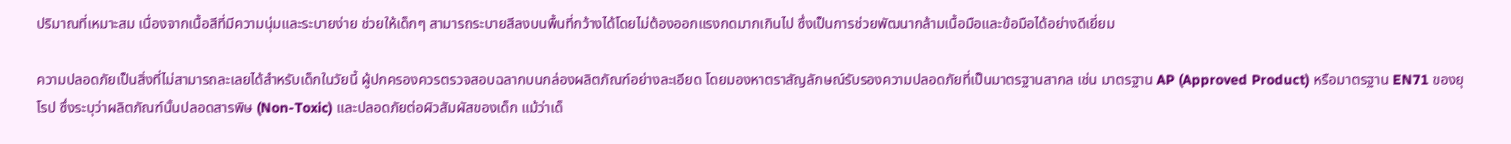ปริมาณที่เหมาะสม เนื่องจากเนื้อสีที่มีความนุ่มและระบายง่าย ช่วยให้เด็กๆ สามารถระบายสีลงบนพื้นที่กว้างได้โดยไม่ต้องออกแรงกดมากเกินไป ซึ่งเป็นการช่วยพัฒนากล้ามเนื้อมือและข้อมือได้อย่างดีเยี่ยม

ความปลอดภัยเป็นสิ่งที่ไม่สามารถละเลยได้สำหรับเด็กในวัยนี้ ผู้ปกครองควรตรวจสอบฉลากบนกล่องผลิตภัณฑ์อย่างละเอียด โดยมองหาตราสัญลักษณ์รับรองความปลอดภัยที่เป็นมาตรฐานสากล เช่น มาตรฐาน AP (Approved Product) หรือมาตรฐาน EN71 ของยุโรป ซึ่งระบุว่าผลิตภัณฑ์นั้นปลอดสารพิษ (Non-Toxic) และปลอดภัยต่อผิวสัมผัสของเด็ก แม้ว่าเด็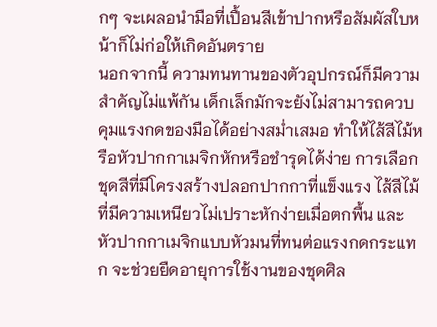กๆ จะเผลอนำมือที่เปื้อนสีเข้าปากหรือสัมผัสใบหน้าก็ไม่ก่อให้เกิดอันตราย
นอกจากนี้ ความทนทานของตัวอุปกรณ์ก็มีความสำคัญไม่แพ้กัน เด็กเล็กมักจะยังไม่สามารถควบคุมแรงกดของมือได้อย่างสม่ำเสมอ ทำให้ไส้สีไม้หรือหัวปากกาเมจิกหักหรือชำรุดได้ง่าย การเลือกชุดสีที่มีโครงสร้างปลอกปากกาที่แข็งแรง ไส้สีไม้ที่มีความเหนียวไม่เปราะหักง่ายเมื่อตกพื้น และหัวปากกาเมจิกแบบหัวมนที่ทนต่อแรงกดกระแทก จะช่วยยืดอายุการใช้งานของชุดศิล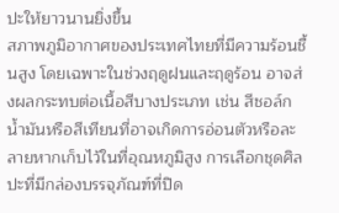ปะให้ยาวนานยิ่งขึ้น
สภาพภูมิอากาศของประเทศไทยที่มีความร้อนชื้นสูง โดยเฉพาะในช่วงฤดูฝนและฤดูร้อน อาจส่งผลกระทบต่อเนื้อสีบางประเภท เช่น สีชอล์กน้ำมันหรือสีเทียนที่อาจเกิดการอ่อนตัวหรือละลายหากเก็บไว้ในที่อุณหภูมิสูง การเลือกชุดศิลปะที่มีกล่องบรรจุภัณฑ์ที่ปิด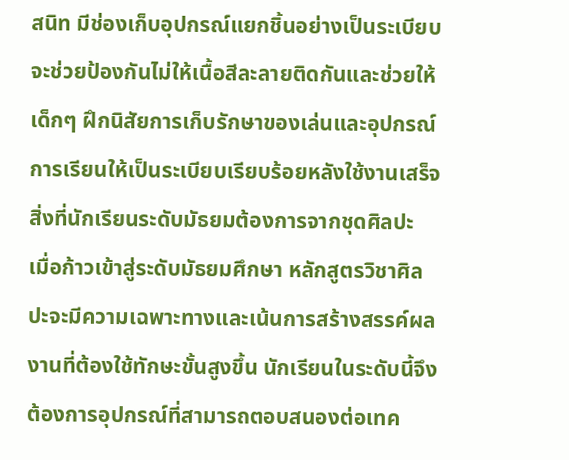สนิท มีช่องเก็บอุปกรณ์แยกชิ้นอย่างเป็นระเบียบ จะช่วยป้องกันไม่ให้เนื้อสีละลายติดกันและช่วยให้เด็กๆ ฝึกนิสัยการเก็บรักษาของเล่นและอุปกรณ์การเรียนให้เป็นระเบียบเรียบร้อยหลังใช้งานเสร็จ
สิ่งที่นักเรียนระดับมัธยมต้องการจากชุดศิลปะ
เมื่อก้าวเข้าสู่ระดับมัธยมศึกษา หลักสูตรวิชาศิลปะจะมีความเฉพาะทางและเน้นการสร้างสรรค์ผลงานที่ต้องใช้ทักษะขั้นสูงขึ้น นักเรียนในระดับนี้จึงต้องการอุปกรณ์ที่สามารถตอบสนองต่อเทค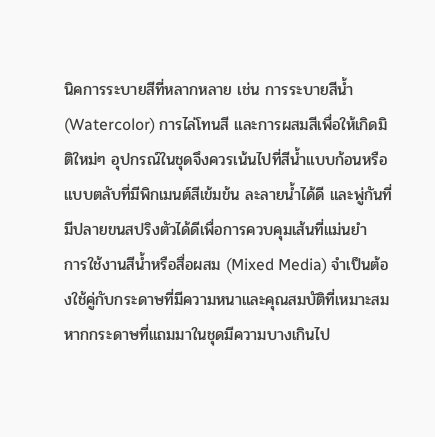นิคการระบายสีที่หลากหลาย เช่น การระบายสีน้ำ (Watercolor) การไล่โทนสี และการผสมสีเพื่อให้เกิดมิติใหม่ๆ อุปกรณ์ในชุดจึงควรเน้นไปที่สีน้ำแบบก้อนหรือแบบตลับที่มีพิกเมนต์สีเข้มข้น ละลายน้ำได้ดี และพู่กันที่มีปลายขนสปริงตัวได้ดีเพื่อการควบคุมเส้นที่แม่นยำ
การใช้งานสีน้ำหรือสื่อผสม (Mixed Media) จำเป็นต้องใช้คู่กับกระดาษที่มีความหนาและคุณสมบัติที่เหมาะสม หากกระดาษที่แถมมาในชุดมีความบางเกินไป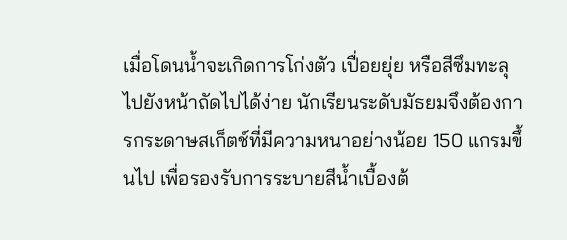เมื่อโดนน้ำจะเกิดการโก่งตัว เปื่อยยุ่ย หรือสีซึมทะลุไปยังหน้าถัดไปได้ง่าย นักเรียนระดับมัธยมจึงต้องการกระดาษสเก็ตช์ที่มีความหนาอย่างน้อย 150 แกรมขึ้นไป เพื่อรองรับการระบายสีน้ำเบื้องต้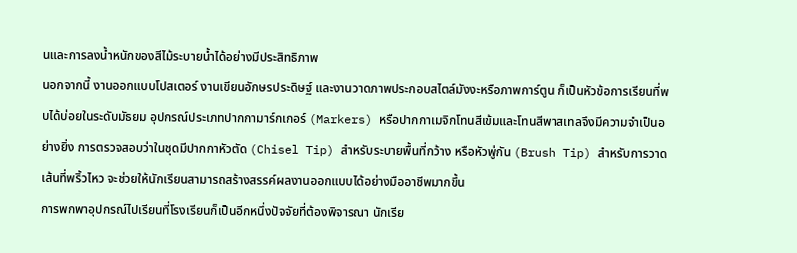นและการลงน้ำหนักของสีไม้ระบายน้ำได้อย่างมีประสิทธิภาพ
นอกจากนี้ งานออกแบบโปสเตอร์ งานเขียนอักษรประดิษฐ์ และงานวาดภาพประกอบสไตล์มังงะหรือภาพการ์ตูน ก็เป็นหัวข้อการเรียนที่พบได้บ่อยในระดับมัธยม อุปกรณ์ประเภทปากกามาร์กเกอร์ (Markers) หรือปากกาเมจิกโทนสีเข้มและโทนสีพาสเทลจึงมีความจำเป็นอย่างยิ่ง การตรวจสอบว่าในชุดมีปากกาหัวตัด (Chisel Tip) สำหรับระบายพื้นที่กว้าง หรือหัวพู่กัน (Brush Tip) สำหรับการวาดเส้นที่พริ้วไหว จะช่วยให้นักเรียนสามารถสร้างสรรค์ผลงานออกแบบได้อย่างมืออาชีพมากขึ้น
การพกพาอุปกรณ์ไปเรียนที่โรงเรียนก็เป็นอีกหนึ่งปัจจัยที่ต้องพิจารณา นักเรีย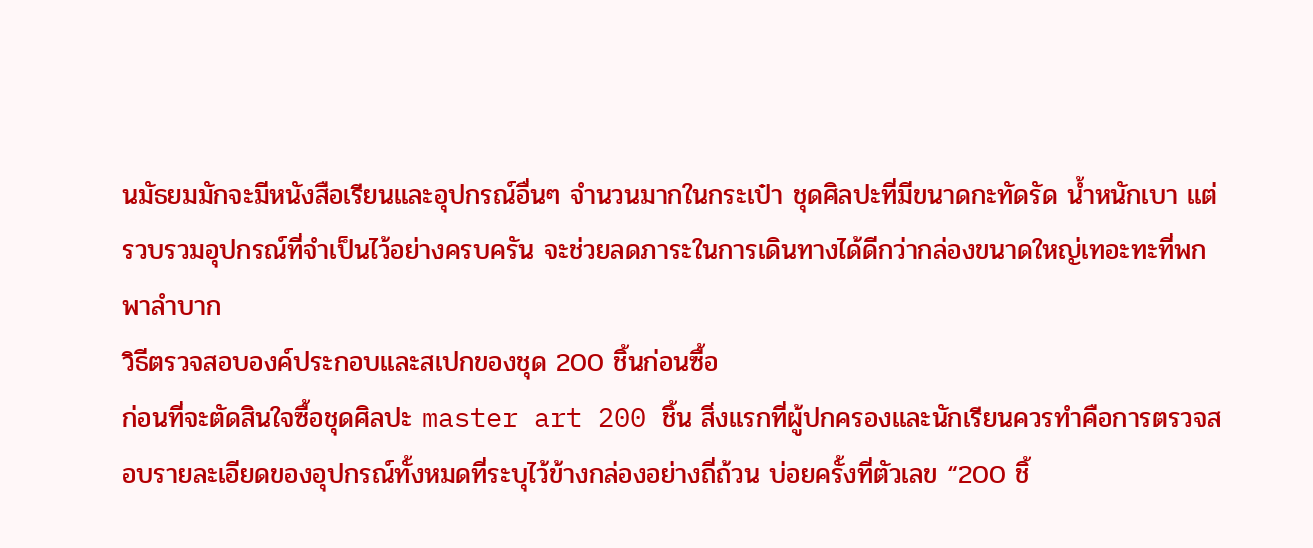นมัธยมมักจะมีหนังสือเรียนและอุปกรณ์อื่นๆ จำนวนมากในกระเป๋า ชุดศิลปะที่มีขนาดกะทัดรัด น้ำหนักเบา แต่รวบรวมอุปกรณ์ที่จำเป็นไว้อย่างครบครัน จะช่วยลดภาระในการเดินทางได้ดีกว่ากล่องขนาดใหญ่เทอะทะที่พกพาลำบาก
วิธีตรวจสอบองค์ประกอบและสเปกของชุด 200 ชิ้นก่อนซื้อ
ก่อนที่จะตัดสินใจซื้อชุดศิลปะ master art 200 ชิ้น สิ่งแรกที่ผู้ปกครองและนักเรียนควรทำคือการตรวจสอบรายละเอียดของอุปกรณ์ทั้งหมดที่ระบุไว้ข้างกล่องอย่างถี่ถ้วน บ่อยครั้งที่ตัวเลข “200 ชิ้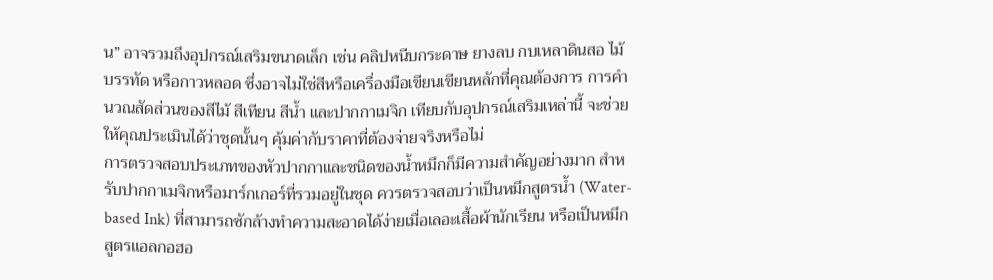น” อาจรวมถึงอุปกรณ์เสริมขนาดเล็ก เช่น คลิปหนีบกระดาษ ยางลบ กบเหลาดินสอ ไม้บรรทัด หรือกาวหลอด ซึ่งอาจไม่ใช่สีหรือเครื่องมือเขียนเขียนหลักที่คุณต้องการ การคำนวณสัดส่วนของสีไม้ สีเทียน สีน้ำ และปากกาเมจิก เทียบกับอุปกรณ์เสริมเหล่านี้ จะช่วยให้คุณประเมินได้ว่าชุดนั้นๆ คุ้มค่ากับราคาที่ต้องจ่ายจริงหรือไม่
การตรวจสอบประเภทของหัวปากกาและชนิดของน้ำหมึกก็มีความสำคัญอย่างมาก สำหรับปากกาเมจิกหรือมาร์กเกอร์ที่รวมอยู่ในชุด ควรตรวจสอบว่าเป็นหมึกสูตรน้ำ (Water-based Ink) ที่สามารถซักล้างทำความสะอาดได้ง่ายเมื่อเลอะเสื้อผ้านักเรียน หรือเป็นหมึกสูตรแอลกอฮอ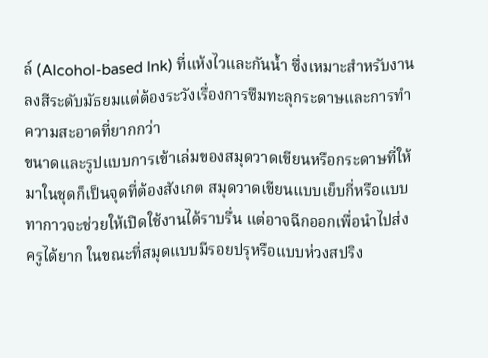ล์ (Alcohol-based Ink) ที่แห้งไวและกันน้ำ ซึ่งเหมาะสำหรับงานลงสีระดับมัธยมแต่ต้องระวังเรื่องการซึมทะลุกระดาษและการทำความสะอาดที่ยากกว่า
ขนาดและรูปแบบการเข้าเล่มของสมุดวาดเขียนหรือกระดาษที่ให้มาในชุดก็เป็นจุดที่ต้องสังเกต สมุดวาดเขียนแบบเย็บกี่หรือแบบทากาวจะช่วยให้เปิดใช้งานได้ราบรื่น แต่อาจฉีกออกเพื่อนำไปส่งครูได้ยาก ในขณะที่สมุดแบบมีรอยปรุหรือแบบห่วงสปริง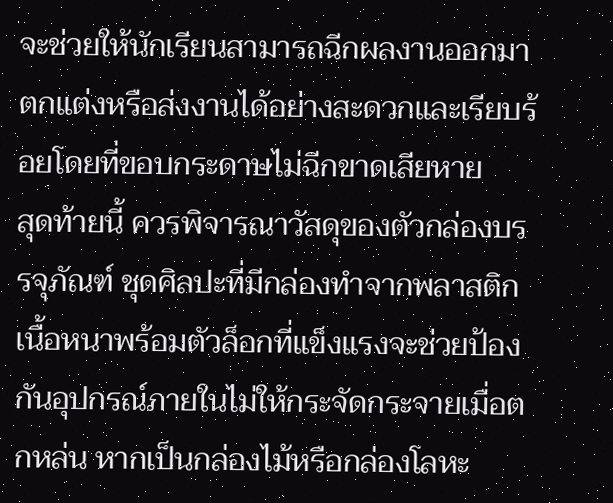จะช่วยให้นักเรียนสามารถฉีกผลงานออกมาตกแต่งหรือส่งงานได้อย่างสะดวกและเรียบร้อยโดยที่ขอบกระดาษไม่ฉีกขาดเสียหาย
สุดท้ายนี้ ควรพิจารณาวัสดุของตัวกล่องบรรจุภัณฑ์ ชุดศิลปะที่มีกล่องทำจากพลาสติกเนื้อหนาพร้อมตัวล็อกที่แข็งแรงจะช่วยป้องกันอุปกรณ์ภายในไม่ให้กระจัดกระจายเมื่อตกหล่น หากเป็นกล่องไม้หรือกล่องโลหะ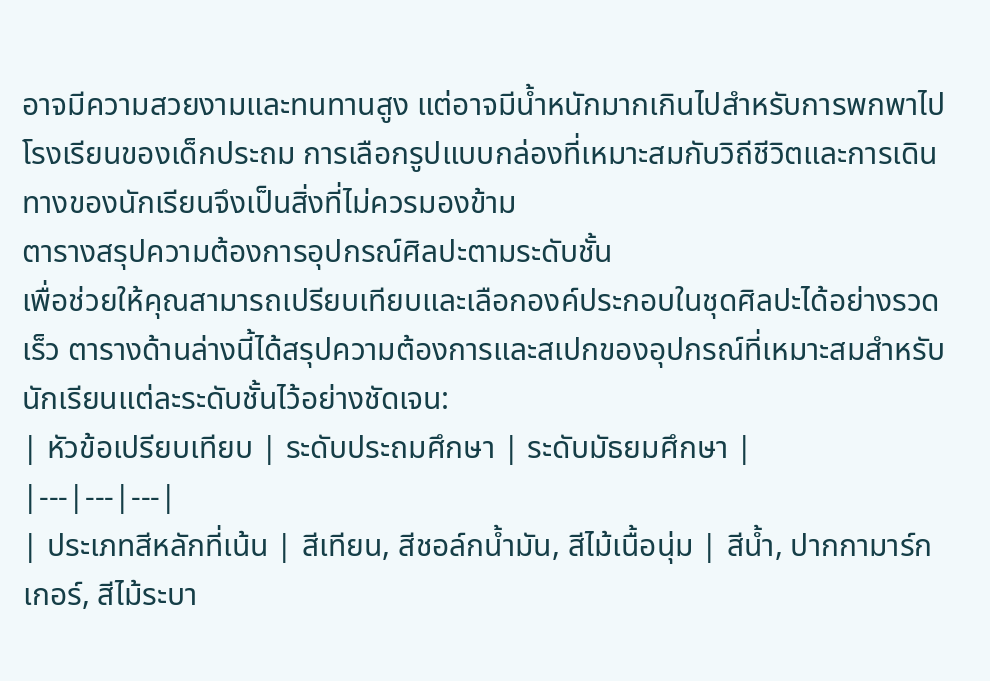อาจมีความสวยงามและทนทานสูง แต่อาจมีน้ำหนักมากเกินไปสำหรับการพกพาไปโรงเรียนของเด็กประถม การเลือกรูปแบบกล่องที่เหมาะสมกับวิถีชีวิตและการเดินทางของนักเรียนจึงเป็นสิ่งที่ไม่ควรมองข้าม
ตารางสรุปความต้องการอุปกรณ์ศิลปะตามระดับชั้น
เพื่อช่วยให้คุณสามารถเปรียบเทียบและเลือกองค์ประกอบในชุดศิลปะได้อย่างรวดเร็ว ตารางด้านล่างนี้ได้สรุปความต้องการและสเปกของอุปกรณ์ที่เหมาะสมสำหรับนักเรียนแต่ละระดับชั้นไว้อย่างชัดเจน:
| หัวข้อเปรียบเทียบ | ระดับประถมศึกษา | ระดับมัธยมศึกษา |
|---|---|---|
| ประเภทสีหลักที่เน้น | สีเทียน, สีชอล์กน้ำมัน, สีไม้เนื้อนุ่ม | สีน้ำ, ปากกามาร์กเกอร์, สีไม้ระบา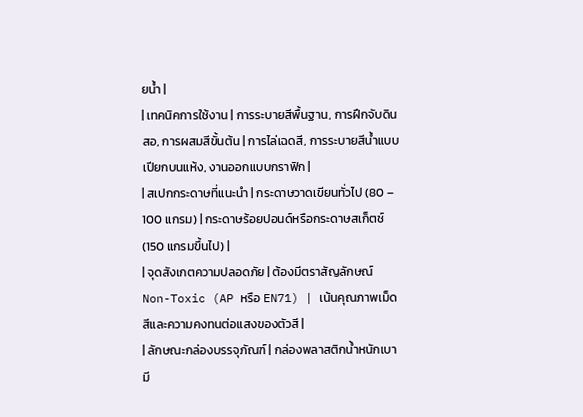ยน้ำ |
| เทคนิคการใช้งาน | การระบายสีพื้นฐาน, การฝึกจับดินสอ, การผสมสีขั้นต้น | การไล่เฉดสี, การระบายสีน้ำแบบเปียกบนแห้ง, งานออกแบบกราฟิก |
| สเปกกระดาษที่แนะนำ | กระดาษวาดเขียนทั่วไป (80 – 100 แกรม) | กระดาษร้อยปอนด์หรือกระดาษสเก็ตช์ (150 แกรมขึ้นไป) |
| จุดสังเกตความปลอดภัย | ต้องมีตราสัญลักษณ์ Non-Toxic (AP หรือ EN71) | เน้นคุณภาพเม็ดสีและความคงทนต่อแสงของตัวสี |
| ลักษณะกล่องบรรจุภัณฑ์ | กล่องพลาสติกน้ำหนักเบา มี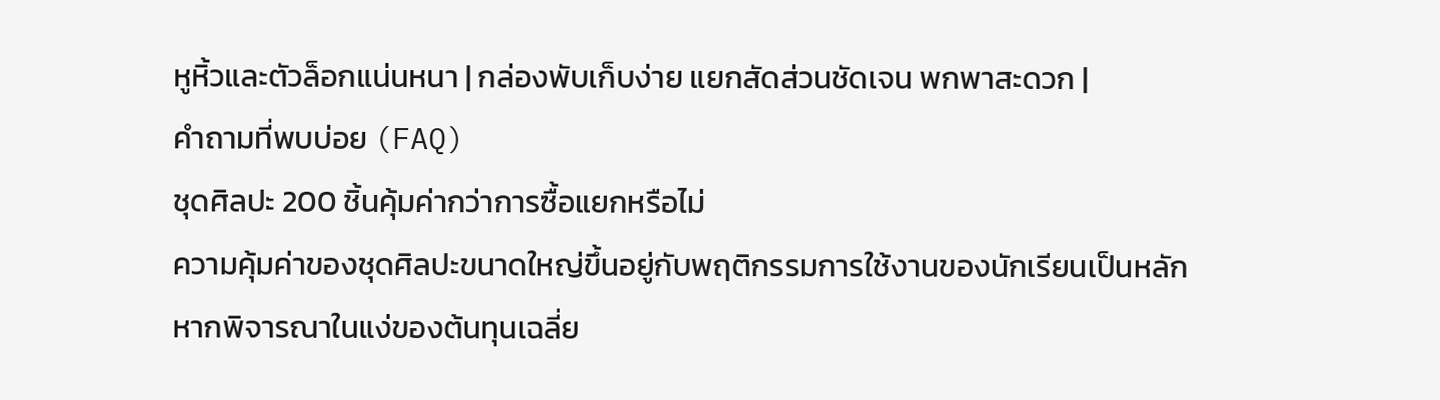หูหิ้วและตัวล็อกแน่นหนา | กล่องพับเก็บง่าย แยกสัดส่วนชัดเจน พกพาสะดวก |
คำถามที่พบบ่อย (FAQ)
ชุดศิลปะ 200 ชิ้นคุ้มค่ากว่าการซื้อแยกหรือไม่
ความคุ้มค่าของชุดศิลปะขนาดใหญ่ขึ้นอยู่กับพฤติกรรมการใช้งานของนักเรียนเป็นหลัก หากพิจารณาในแง่ของต้นทุนเฉลี่ย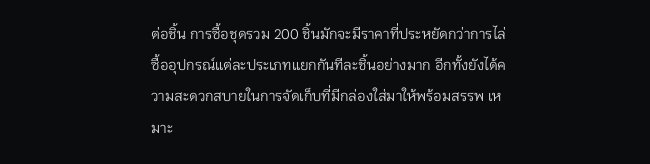ต่อชิ้น การซื้อชุดรวม 200 ชิ้นมักจะมีราคาที่ประหยัดกว่าการไล่ซื้ออุปกรณ์แต่ละประเภทแยกกันทีละชิ้นอย่างมาก อีกทั้งยังได้ความสะดวกสบายในการจัดเก็บที่มีกล่องใส่มาให้พร้อมสรรพ เหมาะ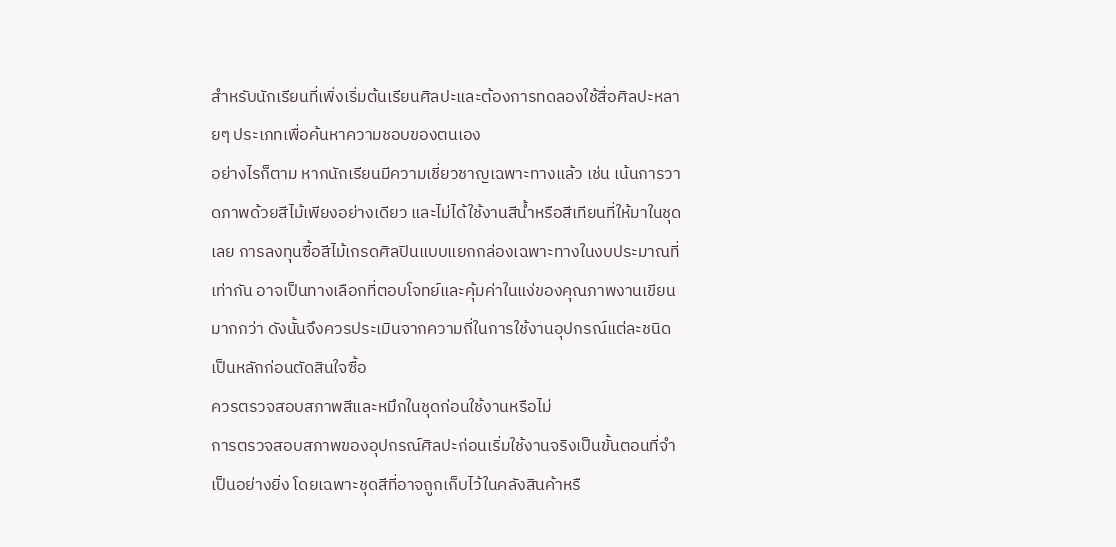สำหรับนักเรียนที่เพิ่งเริ่มต้นเรียนศิลปะและต้องการทดลองใช้สื่อศิลปะหลายๆ ประเภทเพื่อค้นหาความชอบของตนเอง
อย่างไรก็ตาม หากนักเรียนมีความเชี่ยวชาญเฉพาะทางแล้ว เช่น เน้นการวาดภาพด้วยสีไม้เพียงอย่างเดียว และไม่ได้ใช้งานสีน้ำหรือสีเทียนที่ให้มาในชุดเลย การลงทุนซื้อสีไม้เกรดศิลปินแบบแยกกล่องเฉพาะทางในงบประมาณที่เท่ากัน อาจเป็นทางเลือกที่ตอบโจทย์และคุ้มค่าในแง่ของคุณภาพงานเขียนมากกว่า ดังนั้นจึงควรประเมินจากความถี่ในการใช้งานอุปกรณ์แต่ละชนิดเป็นหลักก่อนตัดสินใจซื้อ
ควรตรวจสอบสภาพสีและหมึกในชุดก่อนใช้งานหรือไม่
การตรวจสอบสภาพของอุปกรณ์ศิลปะก่อนเริ่มใช้งานจริงเป็นขั้นตอนที่จำเป็นอย่างยิ่ง โดยเฉพาะชุดสีที่อาจถูกเก็บไว้ในคลังสินค้าหรื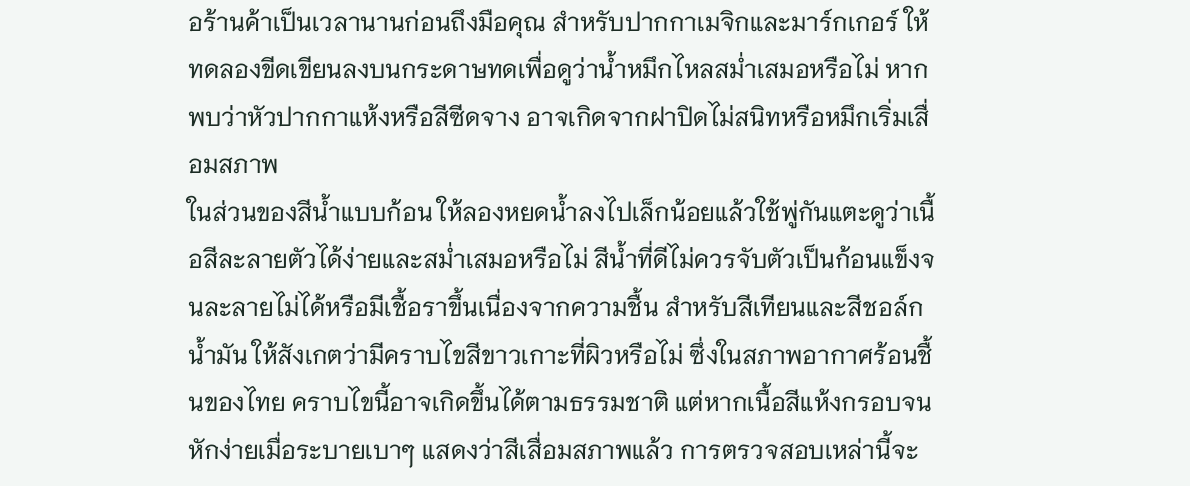อร้านค้าเป็นเวลานานก่อนถึงมือคุณ สำหรับปากกาเมจิกและมาร์กเกอร์ ให้ทดลองขีดเขียนลงบนกระดาษทดเพื่อดูว่าน้ำหมึกไหลสม่ำเสมอหรือไม่ หากพบว่าหัวปากกาแห้งหรือสีซีดจาง อาจเกิดจากฝาปิดไม่สนิทหรือหมึกเริ่มเสื่อมสภาพ
ในส่วนของสีน้ำแบบก้อน ให้ลองหยดน้ำลงไปเล็กน้อยแล้วใช้พู่กันแตะดูว่าเนื้อสีละลายตัวได้ง่ายและสม่ำเสมอหรือไม่ สีน้ำที่ดีไม่ควรจับตัวเป็นก้อนแข็งจนละลายไม่ได้หรือมีเชื้อราขึ้นเนื่องจากความชื้น สำหรับสีเทียนและสีชอล์กน้ำมัน ให้สังเกตว่ามีคราบไขสีขาวเกาะที่ผิวหรือไม่ ซึ่งในสภาพอากาศร้อนชื้นของไทย คราบไขนี้อาจเกิดขึ้นได้ตามธรรมชาติ แต่หากเนื้อสีแห้งกรอบจนหักง่ายเมื่อระบายเบาๆ แสดงว่าสีเสื่อมสภาพแล้ว การตรวจสอบเหล่านี้จะ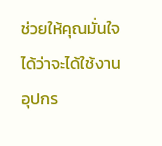ช่วยให้คุณมั่นใจได้ว่าจะได้ใช้งานอุปกร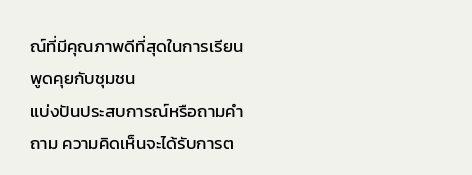ณ์ที่มีคุณภาพดีที่สุดในการเรียน
พูดคุยกับชุมชน
แบ่งปันประสบการณ์หรือถามคำถาม ความคิดเห็นจะได้รับการต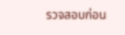รวจสอบก่อน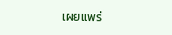เผยแพร่